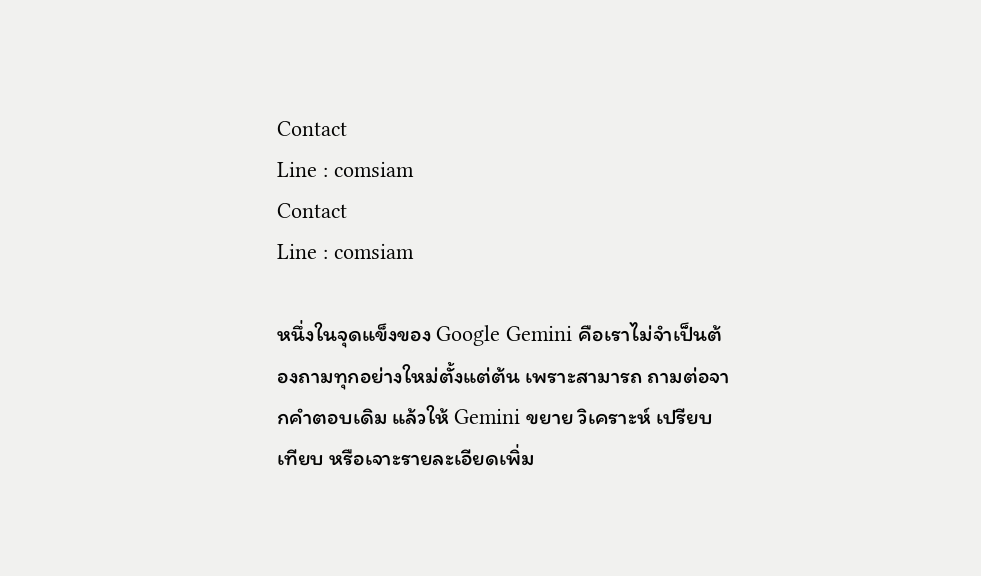Contact
Line : comsiam
Contact
Line : comsiam

หนึ่งในจุดแข็งของ Google Gemini คือเราไม่จำเป็นต้องถามทุกอย่างใหม่ตั้งแต่ต้น เพราะสามารถ ถามต่อจากคำตอบเดิม แล้วให้ Gemini ขยาย วิเคราะห์ เปรียบเทียบ หรือเจาะรายละเอียดเพิ่ม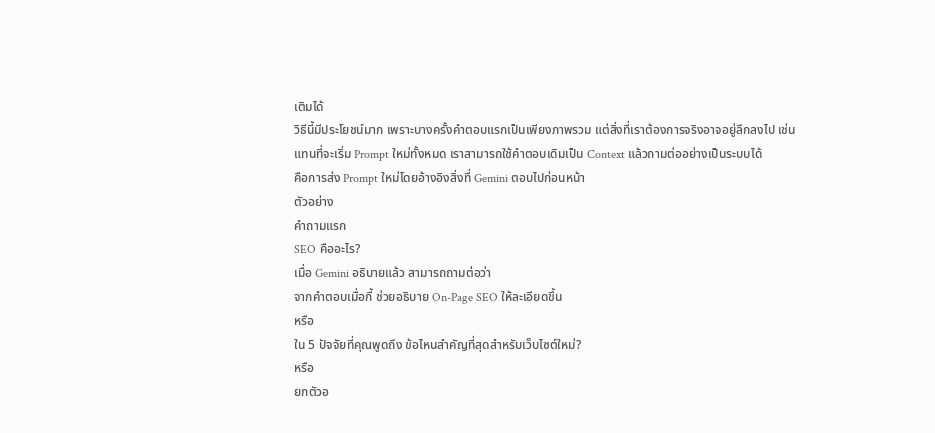เติมได้
วิธีนี้มีประโยชน์มาก เพราะบางครั้งคำตอบแรกเป็นเพียงภาพรวม แต่สิ่งที่เราต้องการจริงอาจอยู่ลึกลงไป เช่น
แทนที่จะเริ่ม Prompt ใหม่ทั้งหมด เราสามารถใช้คำตอบเดิมเป็น Context แล้วถามต่ออย่างเป็นระบบได้
คือการส่ง Prompt ใหม่โดยอ้างอิงสิ่งที่ Gemini ตอบไปก่อนหน้า
ตัวอย่าง
คำถามแรก
SEO คืออะไร?
เมื่อ Gemini อธิบายแล้ว สามารถถามต่อว่า
จากคำตอบเมื่อกี้ ช่วยอธิบาย On-Page SEO ให้ละเอียดขึ้น
หรือ
ใน 5 ปัจจัยที่คุณพูดถึง ข้อไหนสำคัญที่สุดสำหรับเว็บไซต์ใหม่?
หรือ
ยกตัวอ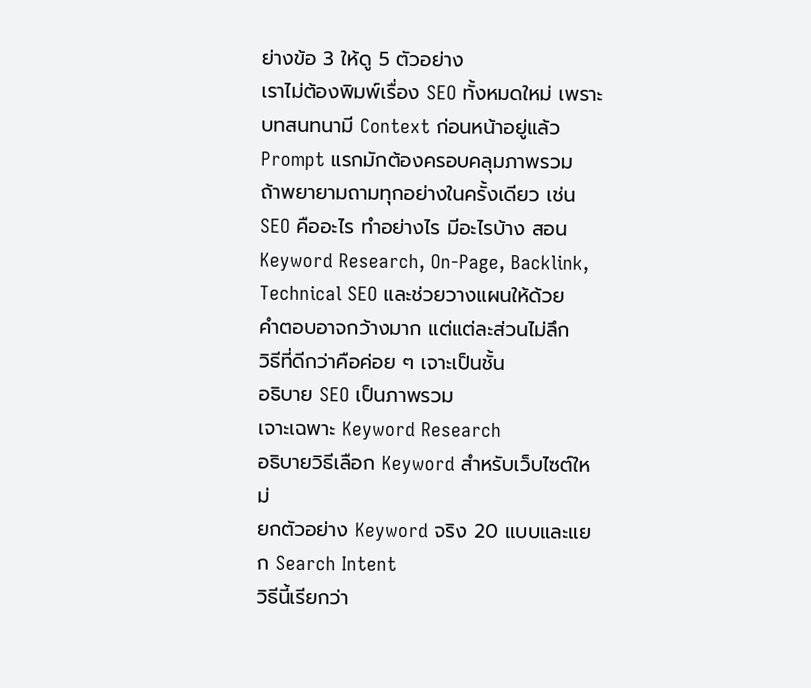ย่างข้อ 3 ให้ดู 5 ตัวอย่าง
เราไม่ต้องพิมพ์เรื่อง SEO ทั้งหมดใหม่ เพราะบทสนทนามี Context ก่อนหน้าอยู่แล้ว
Prompt แรกมักต้องครอบคลุมภาพรวม
ถ้าพยายามถามทุกอย่างในครั้งเดียว เช่น
SEO คืออะไร ทำอย่างไร มีอะไรบ้าง สอน Keyword Research, On-Page, Backlink, Technical SEO และช่วยวางแผนให้ด้วย
คำตอบอาจกว้างมาก แต่แต่ละส่วนไม่ลึก
วิธีที่ดีกว่าคือค่อย ๆ เจาะเป็นชั้น
อธิบาย SEO เป็นภาพรวม
เจาะเฉพาะ Keyword Research
อธิบายวิธีเลือก Keyword สำหรับเว็บไซต์ใหม่
ยกตัวอย่าง Keyword จริง 20 แบบและแยก Search Intent
วิธีนี้เรียกว่า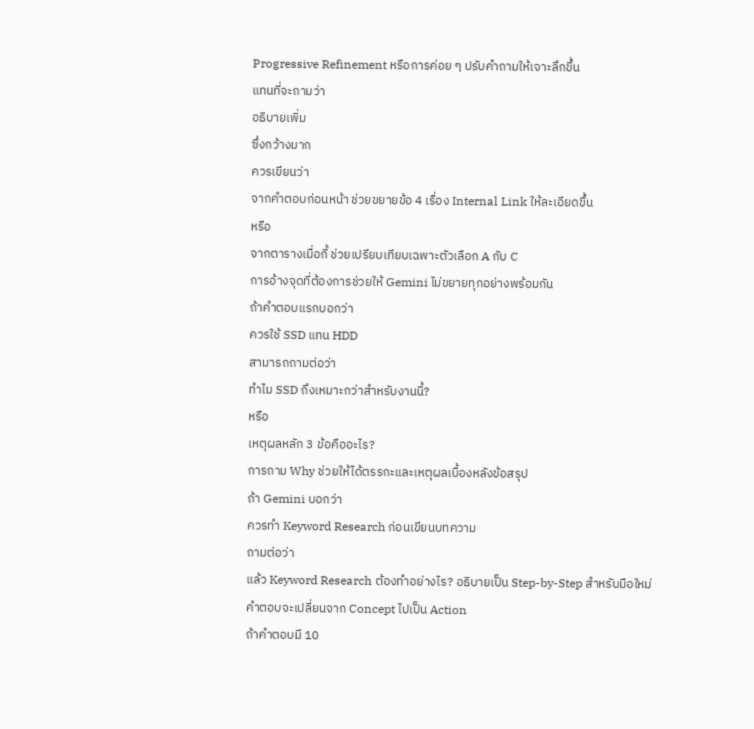Progressive Refinement หรือการค่อย ๆ ปรับคำถามให้เจาะลึกขึ้น
แทนที่จะถามว่า
อธิบายเพิ่ม
ซึ่งกว้างมาก
ควรเขียนว่า
จากคำตอบก่อนหน้า ช่วยขยายข้อ 4 เรื่อง Internal Link ให้ละเอียดขึ้น
หรือ
จากตารางเมื่อกี้ ช่วยเปรียบเทียบเฉพาะตัวเลือก A กับ C
การอ้างจุดที่ต้องการช่วยให้ Gemini ไม่ขยายทุกอย่างพร้อมกัน
ถ้าคำตอบแรกบอกว่า
ควรใช้ SSD แทน HDD
สามารถถามต่อว่า
ทำไม SSD ถึงเหมาะกว่าสำหรับงานนี้?
หรือ
เหตุผลหลัก 3 ข้อคืออะไร?
การถาม Why ช่วยให้ได้ตรรกะและเหตุผลเบื้องหลังข้อสรุป
ถ้า Gemini บอกว่า
ควรทำ Keyword Research ก่อนเขียนบทความ
ถามต่อว่า
แล้ว Keyword Research ต้องทำอย่างไร? อธิบายเป็น Step-by-Step สำหรับมือใหม่
คำตอบจะเปลี่ยนจาก Concept ไปเป็น Action
ถ้าคำตอบมี 10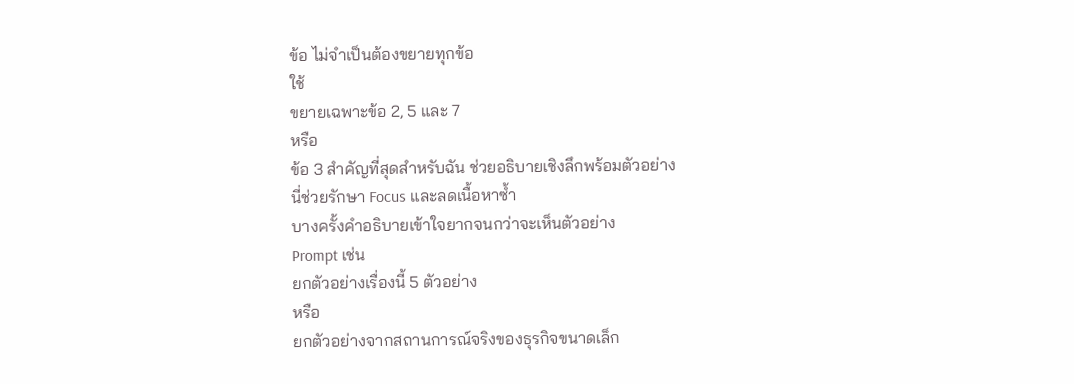ข้อ ไม่จำเป็นต้องขยายทุกข้อ
ใช้
ขยายเฉพาะข้อ 2, 5 และ 7
หรือ
ข้อ 3 สำคัญที่สุดสำหรับฉัน ช่วยอธิบายเชิงลึกพร้อมตัวอย่าง
นี่ช่วยรักษา Focus และลดเนื้อหาซ้ำ
บางครั้งคำอธิบายเข้าใจยากจนกว่าจะเห็นตัวอย่าง
Prompt เช่น
ยกตัวอย่างเรื่องนี้ 5 ตัวอย่าง
หรือ
ยกตัวอย่างจากสถานการณ์จริงของธุรกิจขนาดเล็ก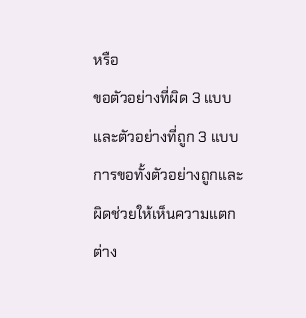หรือ
ขอตัวอย่างที่ผิด 3 แบบ และตัวอย่างที่ถูก 3 แบบ
การขอทั้งตัวอย่างถูกและผิดช่วยให้เห็นความแตกต่าง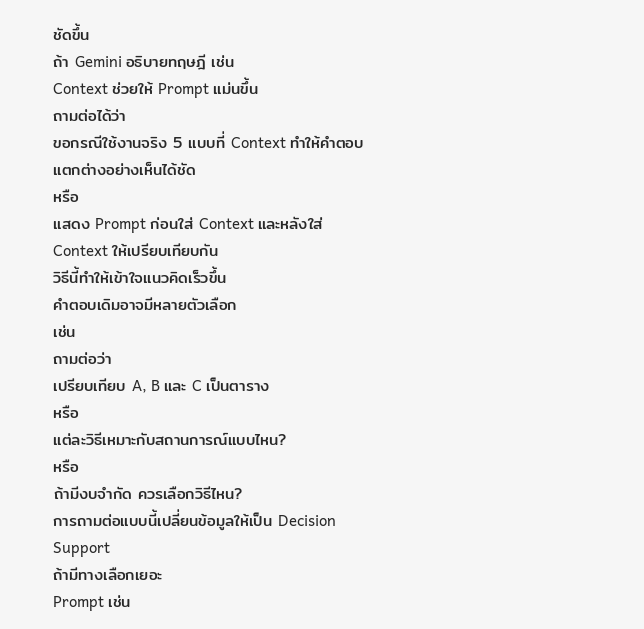ชัดขึ้น
ถ้า Gemini อธิบายทฤษฎี เช่น
Context ช่วยให้ Prompt แม่นขึ้น
ถามต่อได้ว่า
ขอกรณีใช้งานจริง 5 แบบที่ Context ทำให้คำตอบแตกต่างอย่างเห็นได้ชัด
หรือ
แสดง Prompt ก่อนใส่ Context และหลังใส่ Context ให้เปรียบเทียบกัน
วิธีนี้ทำให้เข้าใจแนวคิดเร็วขึ้น
คำตอบเดิมอาจมีหลายตัวเลือก
เช่น
ถามต่อว่า
เปรียบเทียบ A, B และ C เป็นตาราง
หรือ
แต่ละวิธีเหมาะกับสถานการณ์แบบไหน?
หรือ
ถ้ามีงบจำกัด ควรเลือกวิธีไหน?
การถามต่อแบบนี้เปลี่ยนข้อมูลให้เป็น Decision Support
ถ้ามีทางเลือกเยอะ
Prompt เช่น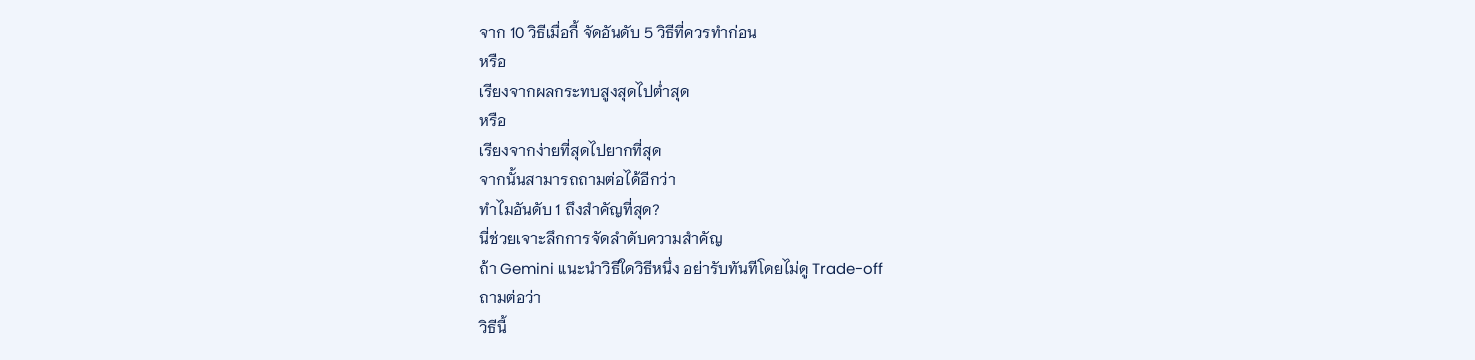จาก 10 วิธีเมื่อกี้ จัดอันดับ 5 วิธีที่ควรทำก่อน
หรือ
เรียงจากผลกระทบสูงสุดไปต่ำสุด
หรือ
เรียงจากง่ายที่สุดไปยากที่สุด
จากนั้นสามารถถามต่อได้อีกว่า
ทำไมอันดับ 1 ถึงสำคัญที่สุด?
นี่ช่วยเจาะลึกการจัดลำดับความสำคัญ
ถ้า Gemini แนะนำวิธีใดวิธีหนึ่ง อย่ารับทันทีโดยไม่ดู Trade-off
ถามต่อว่า
วิธีนี้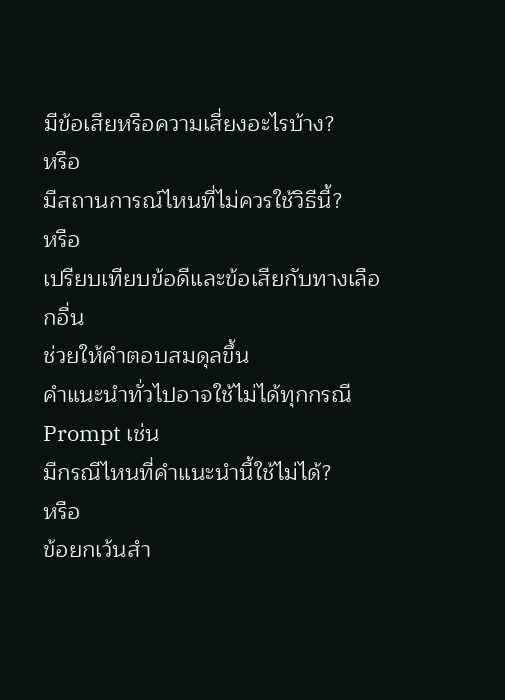มีข้อเสียหรือความเสี่ยงอะไรบ้าง?
หรือ
มีสถานการณ์ไหนที่ไม่ควรใช้วิธีนี้?
หรือ
เปรียบเทียบข้อดีและข้อเสียกับทางเลือกอื่น
ช่วยให้คำตอบสมดุลขึ้น
คำแนะนำทั่วไปอาจใช้ไม่ได้ทุกกรณี
Prompt เช่น
มีกรณีไหนที่คำแนะนำนี้ใช้ไม่ได้?
หรือ
ข้อยกเว้นสำ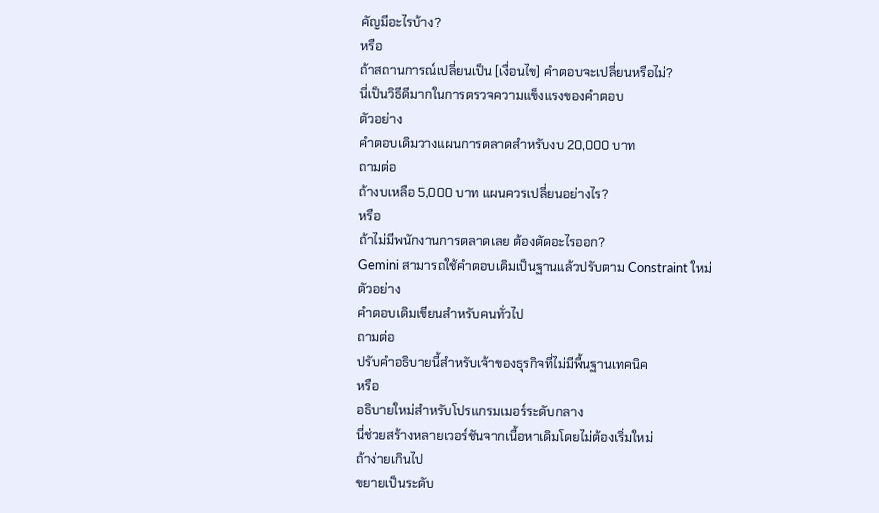คัญมีอะไรบ้าง?
หรือ
ถ้าสถานการณ์เปลี่ยนเป็น [เงื่อนไข] คำตอบจะเปลี่ยนหรือไม่?
นี่เป็นวิธีดีมากในการตรวจความแข็งแรงของคำตอบ
ตัวอย่าง
คำตอบเดิมวางแผนการตลาดสำหรับงบ 20,000 บาท
ถามต่อ
ถ้างบเหลือ 5,000 บาท แผนควรเปลี่ยนอย่างไร?
หรือ
ถ้าไม่มีพนักงานการตลาดเลย ต้องตัดอะไรออก?
Gemini สามารถใช้คำตอบเดิมเป็นฐานแล้วปรับตาม Constraint ใหม่
ตัวอย่าง
คำตอบเดิมเขียนสำหรับคนทั่วไป
ถามต่อ
ปรับคำอธิบายนี้สำหรับเจ้าของธุรกิจที่ไม่มีพื้นฐานเทคนิค
หรือ
อธิบายใหม่สำหรับโปรแกรมเมอร์ระดับกลาง
นี่ช่วยสร้างหลายเวอร์ชันจากเนื้อหาเดิมโดยไม่ต้องเริ่มใหม่
ถ้าง่ายเกินไป
ขยายเป็นระดับ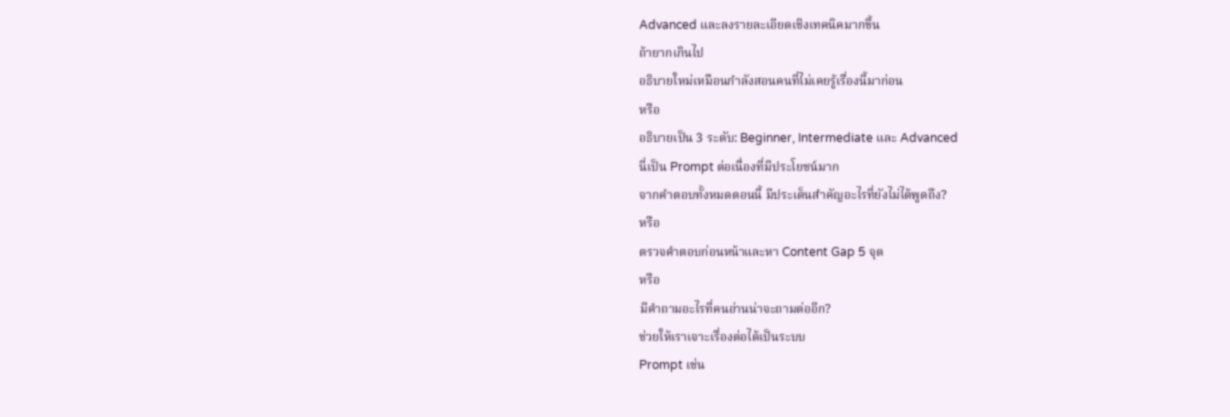Advanced และลงรายละเอียดเชิงเทคนิคมากขึ้น
ถ้ายากเกินไป
อธิบายใหม่เหมือนกำลังสอนคนที่ไม่เคยรู้เรื่องนี้มาก่อน
หรือ
อธิบายเป็น 3 ระดับ: Beginner, Intermediate และ Advanced
นี่เป็น Prompt ต่อเนื่องที่มีประโยชน์มาก
จากคำตอบทั้งหมดตอนนี้ มีประเด็นสำคัญอะไรที่ยังไม่ได้พูดถึง?
หรือ
ตรวจคำตอบก่อนหน้าและหา Content Gap 5 จุด
หรือ
มีคำถามอะไรที่คนอ่านน่าจะถามต่ออีก?
ช่วยให้เราเจาะเรื่องต่อได้เป็นระบบ
Prompt เช่น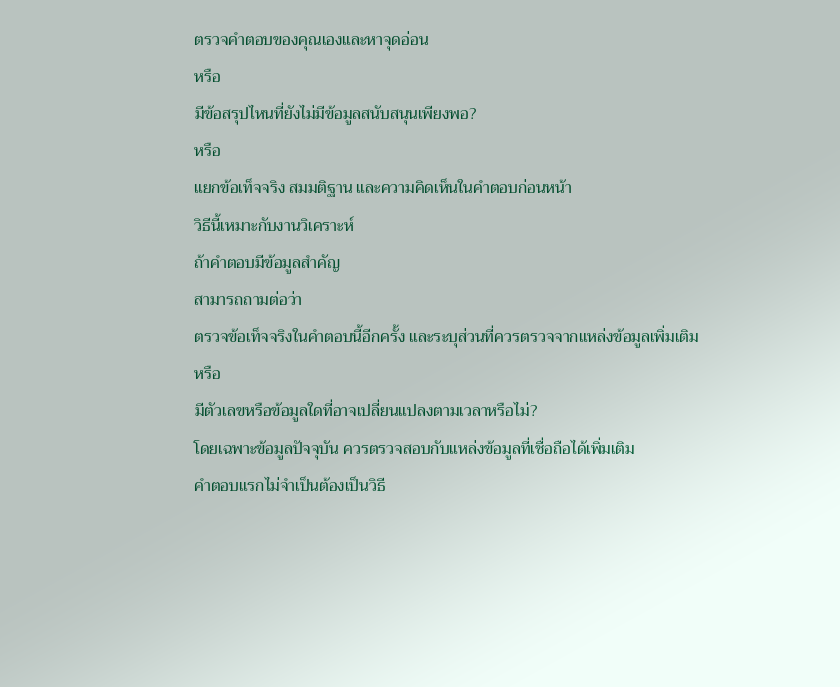ตรวจคำตอบของคุณเองและหาจุดอ่อน
หรือ
มีข้อสรุปไหนที่ยังไม่มีข้อมูลสนับสนุนเพียงพอ?
หรือ
แยกข้อเท็จจริง สมมติฐาน และความคิดเห็นในคำตอบก่อนหน้า
วิธีนี้เหมาะกับงานวิเคราะห์
ถ้าคำตอบมีข้อมูลสำคัญ
สามารถถามต่อว่า
ตรวจข้อเท็จจริงในคำตอบนี้อีกครั้ง และระบุส่วนที่ควรตรวจจากแหล่งข้อมูลเพิ่มเติม
หรือ
มีตัวเลขหรือข้อมูลใดที่อาจเปลี่ยนแปลงตามเวลาหรือไม่?
โดยเฉพาะข้อมูลปัจจุบัน ควรตรวจสอบกับแหล่งข้อมูลที่เชื่อถือได้เพิ่มเติม
คำตอบแรกไม่จำเป็นต้องเป็นวิธี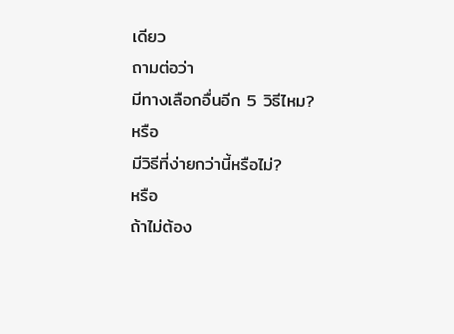เดียว
ถามต่อว่า
มีทางเลือกอื่นอีก 5 วิธีไหม?
หรือ
มีวิธีที่ง่ายกว่านี้หรือไม่?
หรือ
ถ้าไม่ต้อง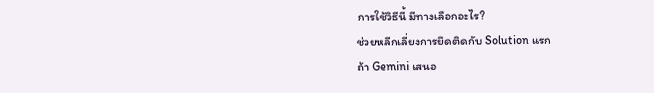การใช้วิธีนี้ มีทางเลือกอะไร?
ช่วยหลีกเลี่ยงการยึดติดกับ Solution แรก
ถ้า Gemini เสนอ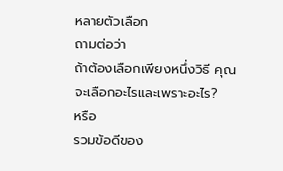หลายตัวเลือก
ถามต่อว่า
ถ้าต้องเลือกเพียงหนึ่งวิธี คุณจะเลือกอะไรและเพราะอะไร?
หรือ
รวมข้อดีของ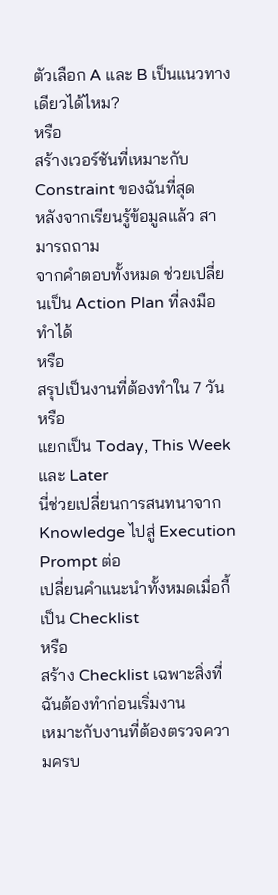ตัวเลือก A และ B เป็นแนวทางเดียวได้ไหม?
หรือ
สร้างเวอร์ชันที่เหมาะกับ Constraint ของฉันที่สุด
หลังจากเรียนรู้ข้อมูลแล้ว สามารถถาม
จากคำตอบทั้งหมด ช่วยเปลี่ยนเป็น Action Plan ที่ลงมือทำได้
หรือ
สรุปเป็นงานที่ต้องทำใน 7 วัน
หรือ
แยกเป็น Today, This Week และ Later
นี่ช่วยเปลี่ยนการสนทนาจาก Knowledge ไปสู่ Execution
Prompt ต่อ
เปลี่ยนคำแนะนำทั้งหมดเมื่อกี้เป็น Checklist
หรือ
สร้าง Checklist เฉพาะสิ่งที่ฉันต้องทำก่อนเริ่มงาน
เหมาะกับงานที่ต้องตรวจความครบ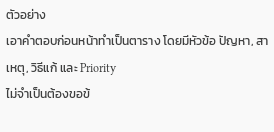ตัวอย่าง
เอาคำตอบก่อนหน้าทำเป็นตาราง โดยมีหัวข้อ ปัญหา, สาเหตุ, วิธีแก้ และ Priority
ไม่จำเป็นต้องขอข้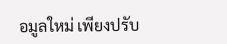อมูลใหม่ เพียงปรับ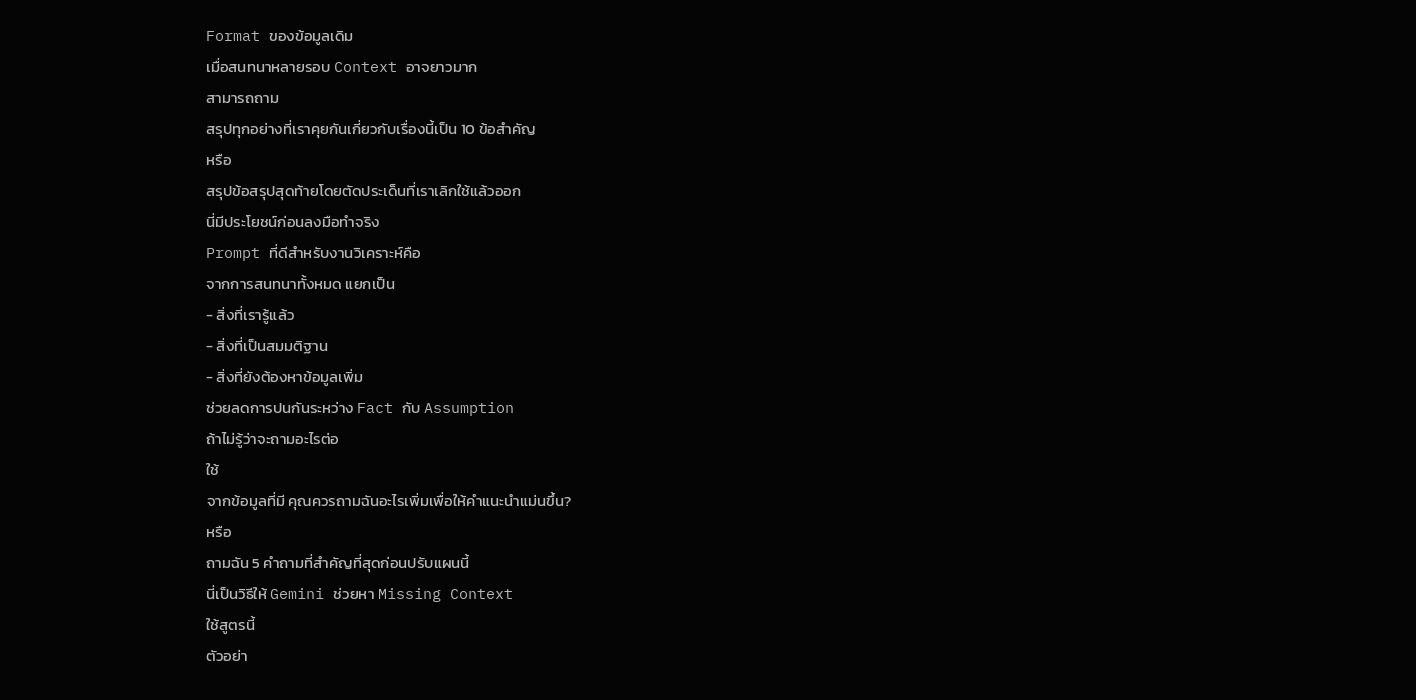Format ของข้อมูลเดิม
เมื่อสนทนาหลายรอบ Context อาจยาวมาก
สามารถถาม
สรุปทุกอย่างที่เราคุยกันเกี่ยวกับเรื่องนี้เป็น 10 ข้อสำคัญ
หรือ
สรุปข้อสรุปสุดท้ายโดยตัดประเด็นที่เราเลิกใช้แล้วออก
นี่มีประโยชน์ก่อนลงมือทำจริง
Prompt ที่ดีสำหรับงานวิเคราะห์คือ
จากการสนทนาทั้งหมด แยกเป็น
- สิ่งที่เรารู้แล้ว
- สิ่งที่เป็นสมมติฐาน
- สิ่งที่ยังต้องหาข้อมูลเพิ่ม
ช่วยลดการปนกันระหว่าง Fact กับ Assumption
ถ้าไม่รู้ว่าจะถามอะไรต่อ
ใช้
จากข้อมูลที่มี คุณควรถามฉันอะไรเพิ่มเพื่อให้คำแนะนำแม่นขึ้น?
หรือ
ถามฉัน 5 คำถามที่สำคัญที่สุดก่อนปรับแผนนี้
นี่เป็นวิธีให้ Gemini ช่วยหา Missing Context
ใช้สูตรนี้
ตัวอย่า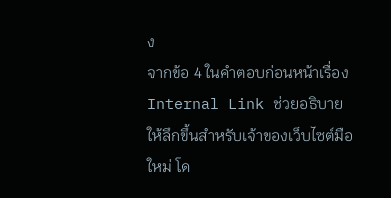ง
จากข้อ 4 ในคำตอบก่อนหน้าเรื่อง Internal Link ช่วยอธิบายให้ลึกขึ้นสำหรับเจ้าของเว็บไซต์มือใหม่ โด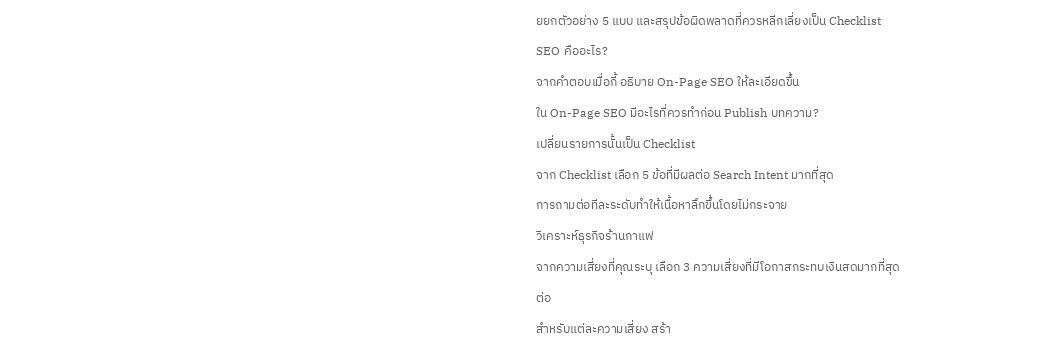ยยกตัวอย่าง 5 แบบ และสรุปข้อผิดพลาดที่ควรหลีกเลี่ยงเป็น Checklist
SEO คืออะไร?
จากคำตอบเมื่อกี้ อธิบาย On-Page SEO ให้ละเอียดขึ้น
ใน On-Page SEO มีอะไรที่ควรทำก่อน Publish บทความ?
เปลี่ยนรายการนั้นเป็น Checklist
จาก Checklist เลือก 5 ข้อที่มีผลต่อ Search Intent มากที่สุด
การถามต่อทีละระดับทำให้เนื้อหาลึกขึ้นโดยไม่กระจาย
วิเคราะห์ธุรกิจร้านกาแฟ
จากความเสี่ยงที่คุณระบุ เลือก 3 ความเสี่ยงที่มีโอกาสกระทบเงินสดมากที่สุด
ต่อ
สำหรับแต่ละความเสี่ยง สร้า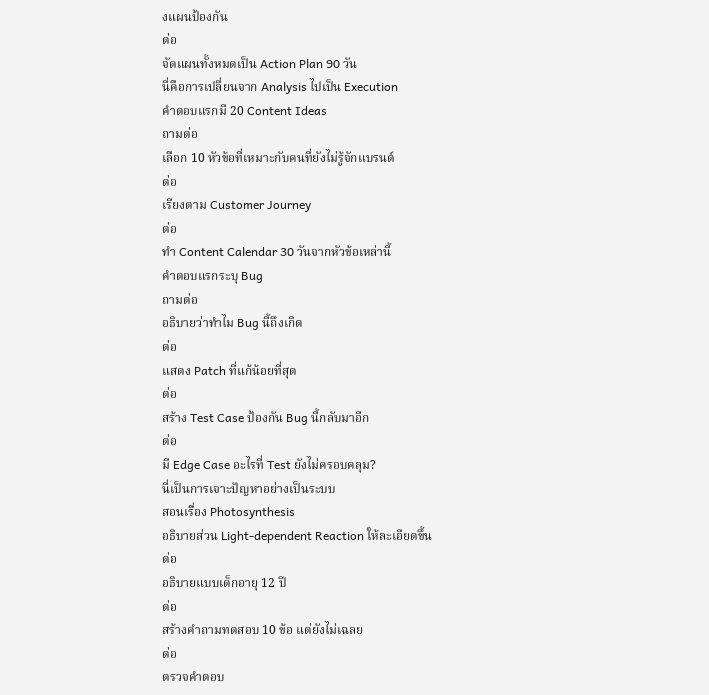งแผนป้องกัน
ต่อ
จัดแผนทั้งหมดเป็น Action Plan 90 วัน
นี่คือการเปลี่ยนจาก Analysis ไปเป็น Execution
คำตอบแรกมี 20 Content Ideas
ถามต่อ
เลือก 10 หัวข้อที่เหมาะกับคนที่ยังไม่รู้จักแบรนด์
ต่อ
เรียงตาม Customer Journey
ต่อ
ทำ Content Calendar 30 วันจากหัวข้อเหล่านี้
คำตอบแรกระบุ Bug
ถามต่อ
อธิบายว่าทำไม Bug นี้ถึงเกิด
ต่อ
แสดง Patch ที่แก้น้อยที่สุด
ต่อ
สร้าง Test Case ป้องกัน Bug นี้กลับมาอีก
ต่อ
มี Edge Case อะไรที่ Test ยังไม่ครอบคลุม?
นี่เป็นการเจาะปัญหาอย่างเป็นระบบ
สอนเรื่อง Photosynthesis
อธิบายส่วน Light-dependent Reaction ให้ละเอียดขึ้น
ต่อ
อธิบายแบบเด็กอายุ 12 ปี
ต่อ
สร้างคำถามทดสอบ 10 ข้อ แต่ยังไม่เฉลย
ต่อ
ตรวจคำตอบ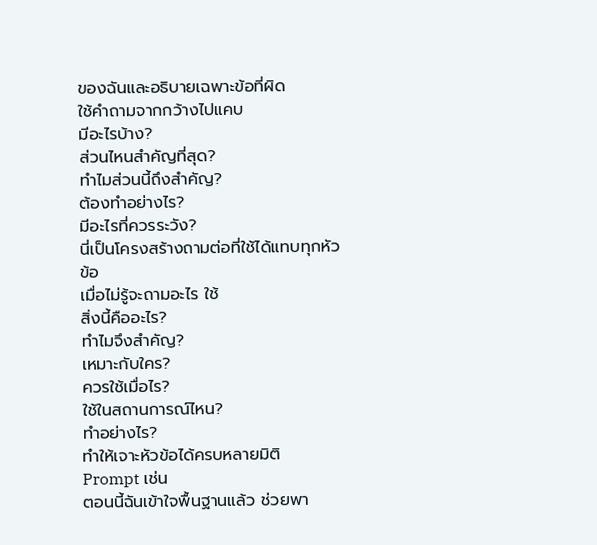ของฉันและอธิบายเฉพาะข้อที่ผิด
ใช้คำถามจากกว้างไปแคบ
มีอะไรบ้าง?
ส่วนไหนสำคัญที่สุด?
ทำไมส่วนนี้ถึงสำคัญ?
ต้องทำอย่างไร?
มีอะไรที่ควรระวัง?
นี่เป็นโครงสร้างถามต่อที่ใช้ได้แทบทุกหัวข้อ
เมื่อไม่รู้จะถามอะไร ใช้
สิ่งนี้คืออะไร?
ทำไมจึงสำคัญ?
เหมาะกับใคร?
ควรใช้เมื่อไร?
ใช้ในสถานการณ์ไหน?
ทำอย่างไร?
ทำให้เจาะหัวข้อได้ครบหลายมิติ
Prompt เช่น
ตอนนี้ฉันเข้าใจพื้นฐานแล้ว ช่วยพา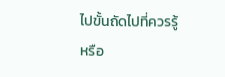ไปขั้นถัดไปที่ควรรู้
หรือ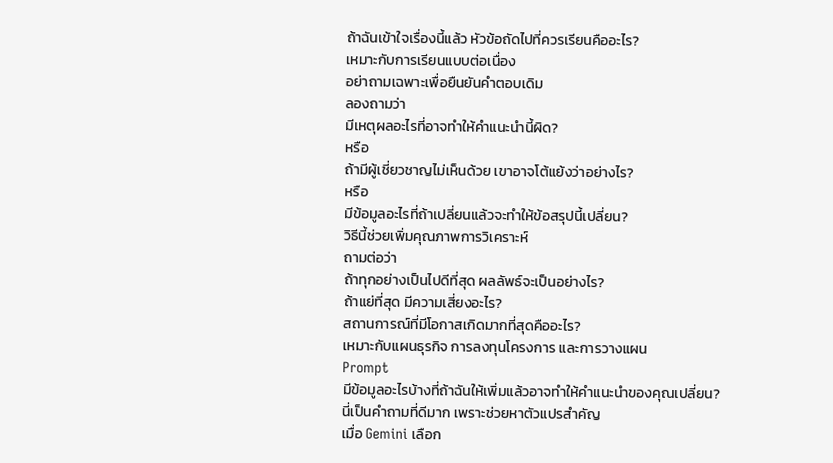ถ้าฉันเข้าใจเรื่องนี้แล้ว หัวข้อถัดไปที่ควรเรียนคืออะไร?
เหมาะกับการเรียนแบบต่อเนื่อง
อย่าถามเฉพาะเพื่อยืนยันคำตอบเดิม
ลองถามว่า
มีเหตุผลอะไรที่อาจทำให้คำแนะนำนี้ผิด?
หรือ
ถ้ามีผู้เชี่ยวชาญไม่เห็นด้วย เขาอาจโต้แย้งว่าอย่างไร?
หรือ
มีข้อมูลอะไรที่ถ้าเปลี่ยนแล้วจะทำให้ข้อสรุปนี้เปลี่ยน?
วิธีนี้ช่วยเพิ่มคุณภาพการวิเคราะห์
ถามต่อว่า
ถ้าทุกอย่างเป็นไปดีที่สุด ผลลัพธ์จะเป็นอย่างไร?
ถ้าแย่ที่สุด มีความเสี่ยงอะไร?
สถานการณ์ที่มีโอกาสเกิดมากที่สุดคืออะไร?
เหมาะกับแผนธุรกิจ การลงทุนโครงการ และการวางแผน
Prompt
มีข้อมูลอะไรบ้างที่ถ้าฉันให้เพิ่มแล้วอาจทำให้คำแนะนำของคุณเปลี่ยน?
นี่เป็นคำถามที่ดีมาก เพราะช่วยหาตัวแปรสำคัญ
เมื่อ Gemini เลือก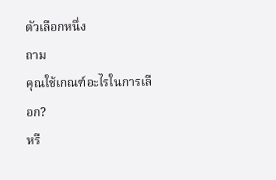ตัวเลือกหนึ่ง
ถาม
คุณใช้เกณฑ์อะไรในการเลือก?
หรื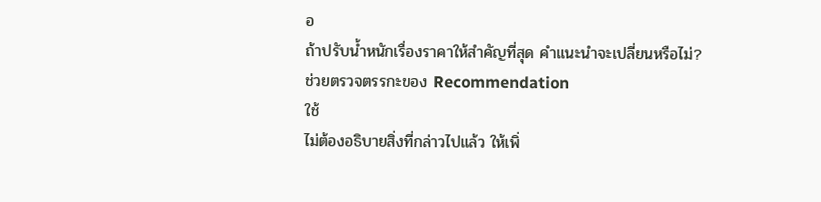อ
ถ้าปรับน้ำหนักเรื่องราคาให้สำคัญที่สุด คำแนะนำจะเปลี่ยนหรือไม่?
ช่วยตรวจตรรกะของ Recommendation
ใช้
ไม่ต้องอธิบายสิ่งที่กล่าวไปแล้ว ให้เพิ่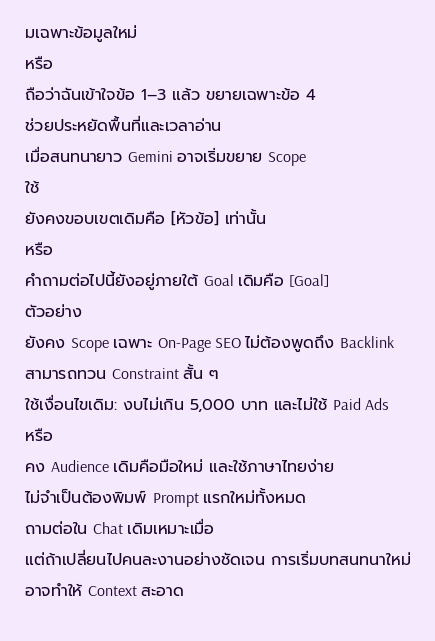มเฉพาะข้อมูลใหม่
หรือ
ถือว่าฉันเข้าใจข้อ 1–3 แล้ว ขยายเฉพาะข้อ 4
ช่วยประหยัดพื้นที่และเวลาอ่าน
เมื่อสนทนายาว Gemini อาจเริ่มขยาย Scope
ใช้
ยังคงขอบเขตเดิมคือ [หัวข้อ] เท่านั้น
หรือ
คำถามต่อไปนี้ยังอยู่ภายใต้ Goal เดิมคือ [Goal]
ตัวอย่าง
ยังคง Scope เฉพาะ On-Page SEO ไม่ต้องพูดถึง Backlink
สามารถทวน Constraint สั้น ๆ
ใช้เงื่อนไขเดิม: งบไม่เกิน 5,000 บาท และไม่ใช้ Paid Ads
หรือ
คง Audience เดิมคือมือใหม่ และใช้ภาษาไทยง่าย
ไม่จำเป็นต้องพิมพ์ Prompt แรกใหม่ทั้งหมด
ถามต่อใน Chat เดิมเหมาะเมื่อ
แต่ถ้าเปลี่ยนไปคนละงานอย่างชัดเจน การเริ่มบทสนทนาใหม่อาจทำให้ Context สะอาด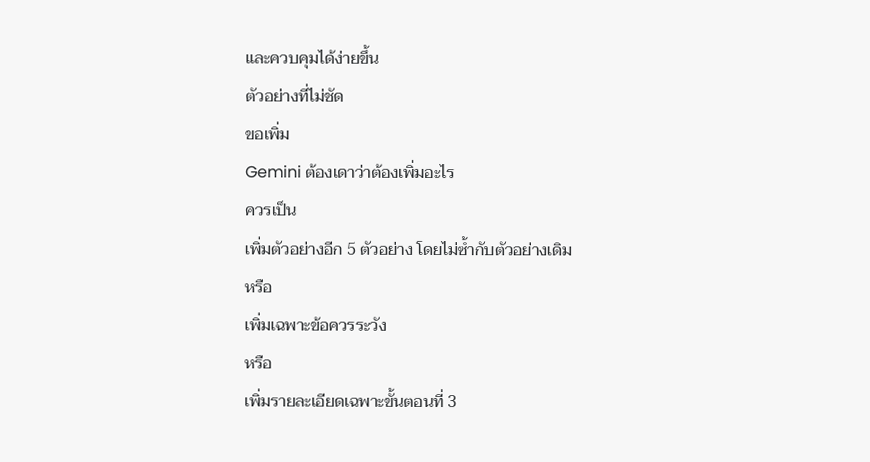และควบคุมได้ง่ายขึ้น
ตัวอย่างที่ไม่ชัด
ขอเพิ่ม
Gemini ต้องเดาว่าต้องเพิ่มอะไร
ควรเป็น
เพิ่มตัวอย่างอีก 5 ตัวอย่าง โดยไม่ซ้ำกับตัวอย่างเดิม
หรือ
เพิ่มเฉพาะข้อควรระวัง
หรือ
เพิ่มรายละเอียดเฉพาะขั้นตอนที่ 3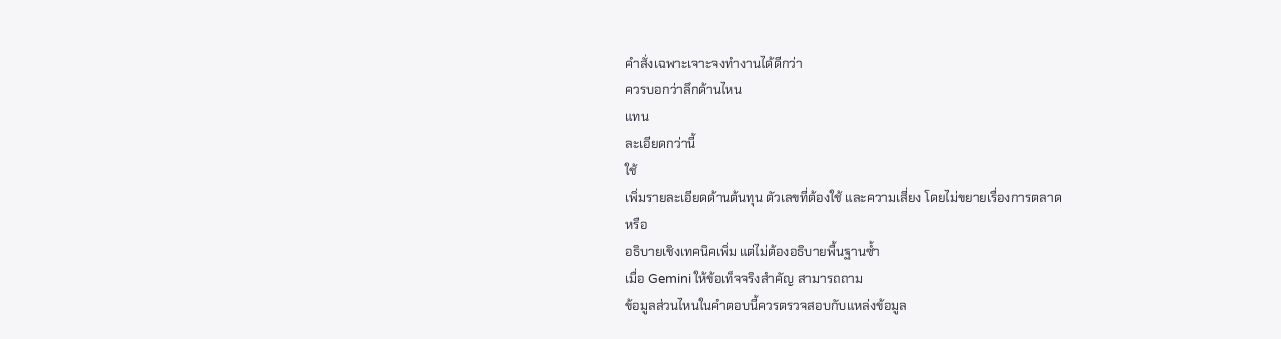คำสั่งเฉพาะเจาะจงทำงานได้ดีกว่า
ควรบอกว่าลึกด้านไหน
แทน
ละเอียดกว่านี้
ใช้
เพิ่มรายละเอียดด้านต้นทุน ตัวเลขที่ต้องใช้ และความเสี่ยง โดยไม่ขยายเรื่องการตลาด
หรือ
อธิบายเชิงเทคนิคเพิ่ม แต่ไม่ต้องอธิบายพื้นฐานซ้ำ
เมื่อ Gemini ให้ข้อเท็จจริงสำคัญ สามารถถาม
ข้อมูลส่วนไหนในคำตอบนี้ควรตรวจสอบกับแหล่งข้อมูล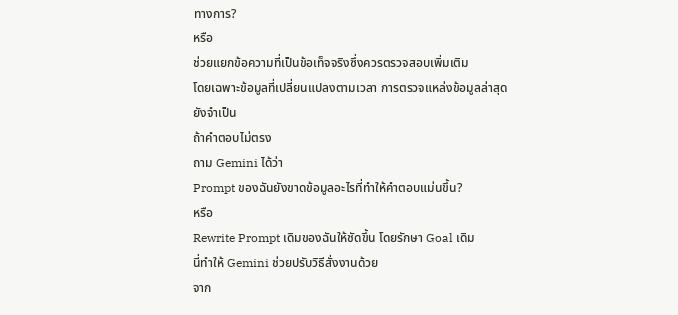ทางการ?
หรือ
ช่วยแยกข้อความที่เป็นข้อเท็จจริงซึ่งควรตรวจสอบเพิ่มเติม
โดยเฉพาะข้อมูลที่เปลี่ยนแปลงตามเวลา การตรวจแหล่งข้อมูลล่าสุดยังจำเป็น
ถ้าคำตอบไม่ตรง
ถาม Gemini ได้ว่า
Prompt ของฉันยังขาดข้อมูลอะไรที่ทำให้คำตอบแม่นขึ้น?
หรือ
Rewrite Prompt เดิมของฉันให้ชัดขึ้น โดยรักษา Goal เดิม
นี่ทำให้ Gemini ช่วยปรับวิธีสั่งงานด้วย
จาก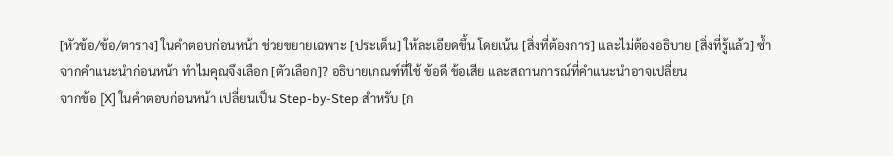[หัวข้อ/ข้อ/ตาราง] ในคำตอบก่อนหน้า ช่วยขยายเฉพาะ [ประเด็น] ให้ละเอียดขึ้น โดยเน้น [สิ่งที่ต้องการ] และไม่ต้องอธิบาย [สิ่งที่รู้แล้ว] ซ้ำ
จากคำแนะนำก่อนหน้า ทำไมคุณจึงเลือก [ตัวเลือก]? อธิบายเกณฑ์ที่ใช้ ข้อดี ข้อเสีย และสถานการณ์ที่คำแนะนำอาจเปลี่ยน
จากข้อ [X] ในคำตอบก่อนหน้า เปลี่ยนเป็น Step-by-Step สำหรับ [ก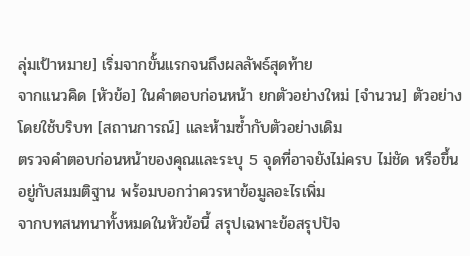ลุ่มเป้าหมาย] เริ่มจากขั้นแรกจนถึงผลลัพธ์สุดท้าย
จากแนวคิด [หัวข้อ] ในคำตอบก่อนหน้า ยกตัวอย่างใหม่ [จำนวน] ตัวอย่าง โดยใช้บริบท [สถานการณ์] และห้ามซ้ำกับตัวอย่างเดิม
ตรวจคำตอบก่อนหน้าของคุณและระบุ 5 จุดที่อาจยังไม่ครบ ไม่ชัด หรือขึ้นอยู่กับสมมติฐาน พร้อมบอกว่าควรหาข้อมูลอะไรเพิ่ม
จากบทสนทนาทั้งหมดในหัวข้อนี้ สรุปเฉพาะข้อสรุปปัจ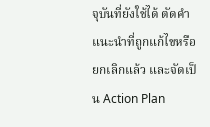จุบันที่ยังใช้ได้ ตัดคำแนะนำที่ถูกแก้ไขหรือยกเลิกแล้ว และจัดเป็น Action Plan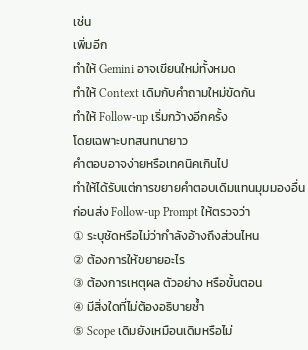เช่น
เพิ่มอีก
ทำให้ Gemini อาจเขียนใหม่ทั้งหมด
ทำให้ Context เดิมกับคำถามใหม่ขัดกัน
ทำให้ Follow-up เริ่มกว้างอีกครั้ง
โดยเฉพาะบทสนทนายาว
คำตอบอาจง่ายหรือเทคนิคเกินไป
ทำให้ได้รับแต่การขยายคำตอบเดิมแทนมุมมองอื่น
ก่อนส่ง Follow-up Prompt ให้ตรวจว่า
① ระบุชัดหรือไม่ว่ากำลังอ้างถึงส่วนไหน
② ต้องการให้ขยายอะไร
③ ต้องการเหตุผล ตัวอย่าง หรือขั้นตอน
④ มีสิ่งใดที่ไม่ต้องอธิบายซ้ำ
⑤ Scope เดิมยังเหมือนเดิมหรือไม่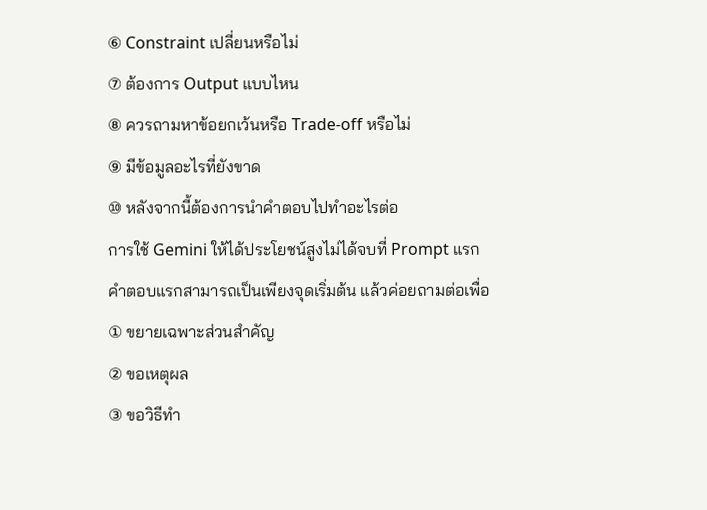⑥ Constraint เปลี่ยนหรือไม่
⑦ ต้องการ Output แบบไหน
⑧ ควรถามหาข้อยกเว้นหรือ Trade-off หรือไม่
⑨ มีข้อมูลอะไรที่ยังขาด
⑩ หลังจากนี้ต้องการนำคำตอบไปทำอะไรต่อ
การใช้ Gemini ให้ได้ประโยชน์สูงไม่ได้จบที่ Prompt แรก
คำตอบแรกสามารถเป็นเพียงจุดเริ่มต้น แล้วค่อยถามต่อเพื่อ
① ขยายเฉพาะส่วนสำคัญ
② ขอเหตุผล
③ ขอวิธีทำ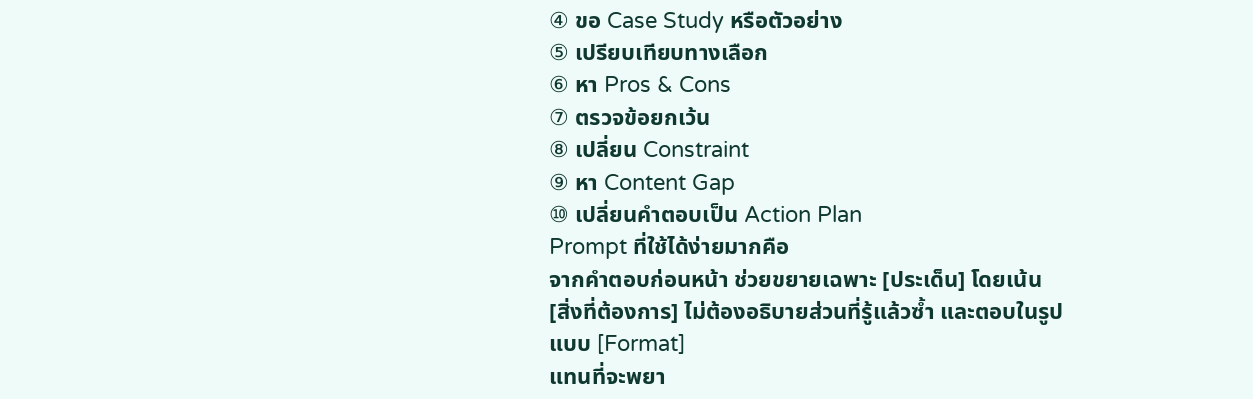④ ขอ Case Study หรือตัวอย่าง
⑤ เปรียบเทียบทางเลือก
⑥ หา Pros & Cons
⑦ ตรวจข้อยกเว้น
⑧ เปลี่ยน Constraint
⑨ หา Content Gap
⑩ เปลี่ยนคำตอบเป็น Action Plan
Prompt ที่ใช้ได้ง่ายมากคือ
จากคำตอบก่อนหน้า ช่วยขยายเฉพาะ [ประเด็น] โดยเน้น [สิ่งที่ต้องการ] ไม่ต้องอธิบายส่วนที่รู้แล้วซ้ำ และตอบในรูปแบบ [Format]
แทนที่จะพยา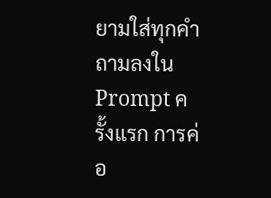ยามใส่ทุกคำถามลงใน Prompt ครั้งแรก การค่อ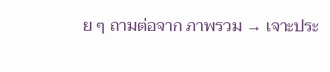ย ๆ ถามต่อจาก ภาพรวม → เจาะประ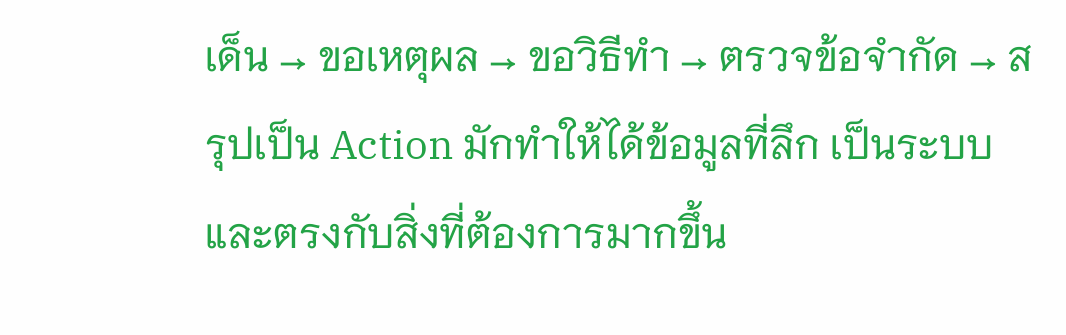เด็น → ขอเหตุผล → ขอวิธีทำ → ตรวจข้อจำกัด → สรุปเป็น Action มักทำให้ได้ข้อมูลที่ลึก เป็นระบบ และตรงกับสิ่งที่ต้องการมากขึ้น